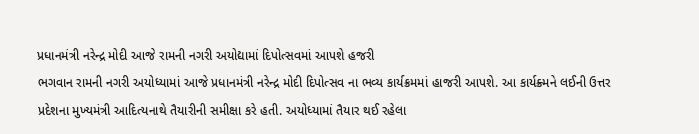પ્રધાનમંત્રી નરેન્દ્ર મોદી આજે રામની નગરી અયોદ્યામાં દિપોત્સવમાં આપશે હજરી
ભગવાન રામની નગરી અયોધ્યામાં આજે પ્રધાનમંત્રી નરેન્દ્ર મોદી દિપોત્સવ ના ભવ્ય કાર્યક્રમમાં હાજરી આપશે. આ કાર્યક્ર્મને લઈની ઉત્તર પ્રદેશના મુખ્યમંત્રી આદિત્યનાથે તૈયારીની સમીક્ષા કરે હતી. અયોધ્યામાં તૈયાર થઈ રહેલા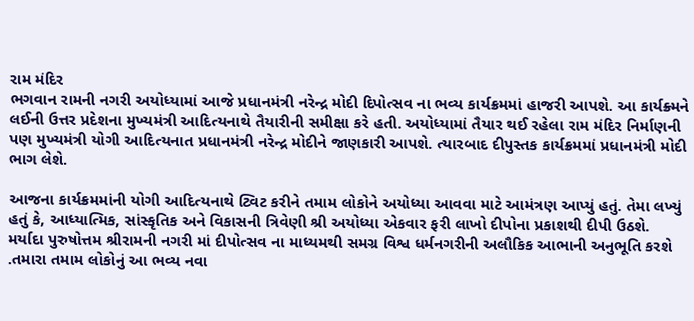રામ મંદિર
ભગવાન રામની નગરી અયોધ્યામાં આજે પ્રધાનમંત્રી નરેન્દ્ર મોદી દિપોત્સવ ના ભવ્ય કાર્યક્રમમાં હાજરી આપશે. આ કાર્યક્ર્મને લઈની ઉત્તર પ્રદેશના મુખ્યમંત્રી આદિત્યનાથે તૈયારીની સમીક્ષા કરે હતી. અયોધ્યામાં તૈયાર થઈ રહેલા રામ મંદિર નિર્માણની પણ મુખ્યમંત્રી યોગી આદિત્યનાત પ્રધાનમંત્રી નરેન્દ્ર મોદીને જાણકારી આપશે. ત્યારબાદ દીપુસ્તક કાર્યક્રમમાં પ્રધાનમંત્રી મોદી ભાગ લેશે.

આજના કાર્યક્રમમાંની યોગી આદિત્યનાથે ટ્વિટ કરીને તમામ લોકોને અયોધ્યા આવવા માટે આમંત્રણ આપ્યું હતું. તેમા લખ્યું હતું કે, આધ્યાત્મિક, સાંસ્કૃતિક અને વિકાસની ત્રિવેણી શ્રી અયોધ્યા એકવાર ફરી લાખો દીપોના પ્રકાશથી દીપી ઉઠશે. મર્યાદા પુરુષોત્તમ શ્રીરામની નગરી માં દીપોત્સવ ના માધ્યમથી સમગ્ર વિશ્વ ધર્મનગરીની અલૌકિક આભાની અનુભૂતિ કરશે .તમારા તમામ લોકોનું આ ભવ્ય નવા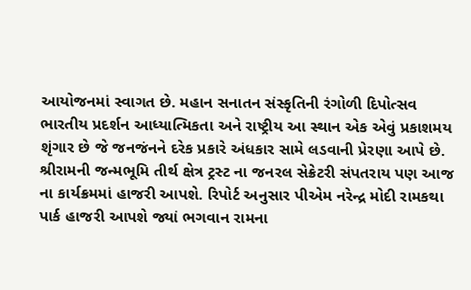આયોજનમાં સ્વાગત છે. મહાન સનાતન સંસ્કૃતિની રંગોળી દિપોત્સવ ભારતીય પ્રદર્શન આધ્યાત્મિકતા અને રાષ્ટ્રીય આ સ્થાન એક એવું પ્રકાશમય શૃંગાર છે જે જનજંનને દરેક પ્રકારે અંધકાર સામે લડવાની પ્રેરણા આપે છે.
શ્રીરામની જન્મભૂમિ તીર્થ ક્ષેત્ર ટ્રસ્ટ ના જનરલ સેક્રેટરી સંપતરાય પણ આજ ના કાર્યક્રમમાં હાજરી આપશે. રિપોર્ટ અનુસાર પીએમ નરેન્દ્ર મોદી રામકથા પાર્ક હાજરી આપશે જ્યાં ભગવાન રામના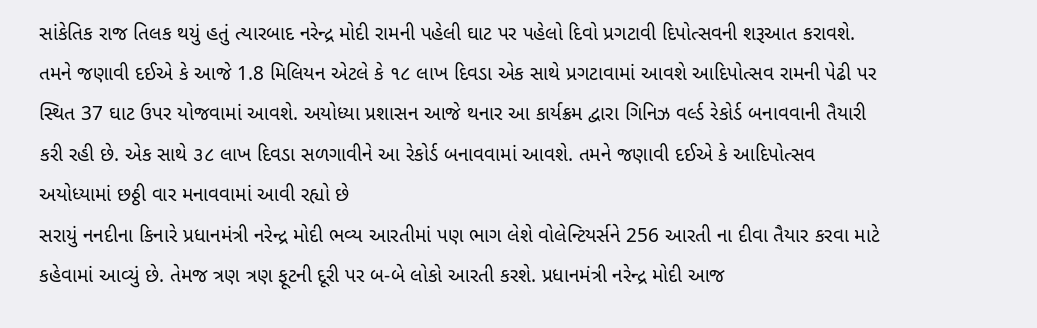સાંકેતિક રાજ તિલક થયું હતું ત્યારબાદ નરેન્દ્ર મોદી રામની પહેલી ઘાટ પર પહેલો દિવો પ્રગટાવી દિપોત્સવની શરૂઆત કરાવશે. તમને જણાવી દઈએ કે આજે 1.8 મિલિયન એટલે કે ૧૮ લાખ દિવડા એક સાથે પ્રગટાવામાં આવશે આદિપોત્સવ રામની પેઢી પર સ્થિત 37 ઘાટ ઉપર યોજવામાં આવશે. અયોધ્યા પ્રશાસન આજે થનાર આ કાર્યક્રમ દ્વારા ગિનિઝ વર્લ્ડ રેકોર્ડ બનાવવાની તૈયારી કરી રહી છે. એક સાથે ૩૮ લાખ દિવડા સળગાવીને આ રેકોર્ડ બનાવવામાં આવશે. તમને જણાવી દઈએ કે આદિપોત્સવ અયોધ્યામાં છઠ્ઠી વાર મનાવવામાં આવી રહ્યો છે
સરાયું નનદીના કિનારે પ્રધાનમંત્રી નરેન્દ્ર મોદી ભવ્ય આરતીમાં પણ ભાગ લેશે વોલેન્ટિયર્સને 256 આરતી ના દીવા તૈયાર કરવા માટે કહેવામાં આવ્યું છે. તેમજ ત્રણ ત્રણ ફૂટની દૂરી પર બ-બે લોકો આરતી કરશે. પ્રધાનમંત્રી નરેન્દ્ર મોદી આજ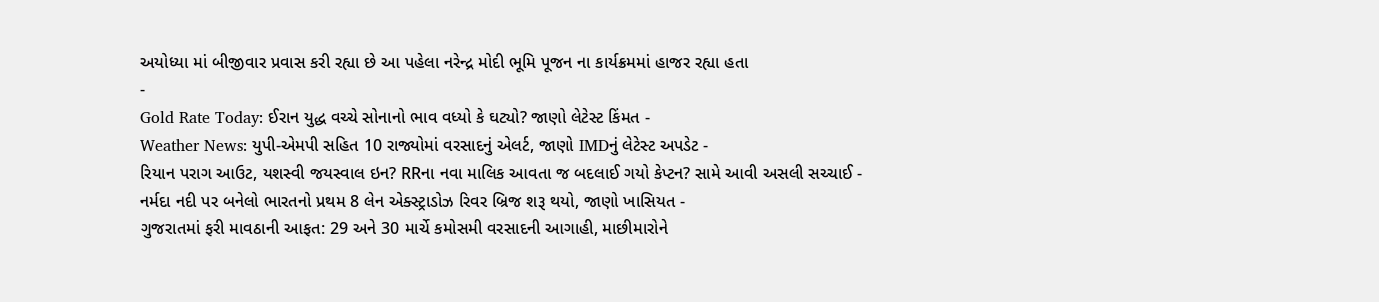અયોધ્યા માં બીજીવાર પ્રવાસ કરી રહ્યા છે આ પહેલા નરેન્દ્ર મોદી ભૂમિ પૂજન ના કાર્યક્રમમાં હાજર રહ્યા હતા
-
Gold Rate Today: ઈરાન યુદ્ધ વચ્ચે સોનાનો ભાવ વધ્યો કે ઘટ્યો? જાણો લેટેસ્ટ કિંમત -
Weather News: યુપી-એમપી સહિત 10 રાજ્યોમાં વરસાદનું એલર્ટ, જાણો IMDનું લેટેસ્ટ અપડેટ -
રિયાન પરાગ આઉટ, યશસ્વી જયસ્વાલ ઇન? RRના નવા માલિક આવતા જ બદલાઈ ગયો કેપ્ટન? સામે આવી અસલી સચ્ચાઈ -
નર્મદા નદી પર બનેલો ભારતનો પ્રથમ 8 લેન એક્સ્ટ્રાડોઝ રિવર બ્રિજ શરૂ થયો, જાણો ખાસિયત -
ગુજરાતમાં ફરી માવઠાની આફત: 29 અને 30 માર્ચે કમોસમી વરસાદની આગાહી, માછીમારોને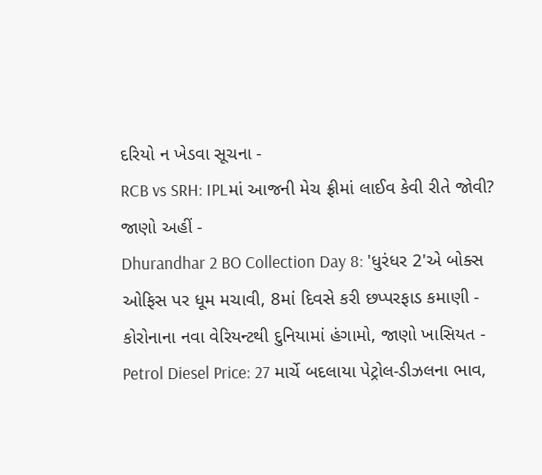દરિયો ન ખેડવા સૂચના -
RCB vs SRH: IPLમાં આજની મેચ ફ્રીમાં લાઈવ કેવી રીતે જોવી? જાણો અહીં -
Dhurandhar 2 BO Collection Day 8: 'ધુરંધર 2'એ બોક્સ ઓફિસ પર ધૂમ મચાવી, 8માં દિવસે કરી છપ્પરફાડ કમાણી -
કોરોનાના નવા વેરિયન્ટથી દુનિયામાં હંગામો, જાણો ખાસિયત -
Petrol Diesel Price: 27 માર્ચે બદલાયા પેટ્રોલ-ડીઝલના ભાવ,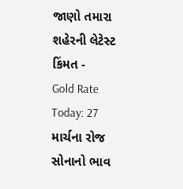જાણો તમારા શહેરની લેટેસ્ટ કિંમત -
Gold Rate Today: 27 માર્ચના રોજ સોનાનો ભાવ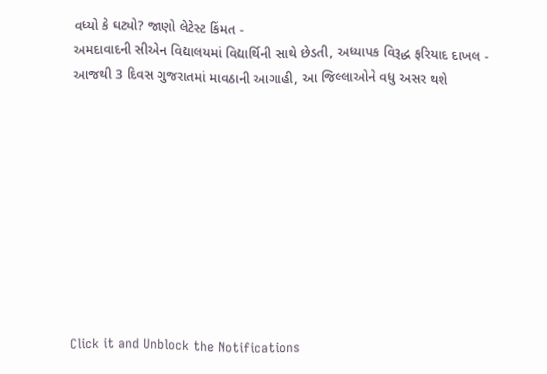વધ્યો કે ઘટ્યો? જાણો લેટેસ્ટ કિંમત -
અમદાવાદની સીએન વિદ્યાલયમાં વિદ્યાર્થિની સાથે છેડતી, અધ્યાપક વિરૂદ્ધ ફરિયાદ દાખલ -
આજથી 3 દિવસ ગુજરાતમાં માવઠાની આગાહી, આ જિલ્લાઓને વધુ અસર થશે










Click it and Unblock the Notifications